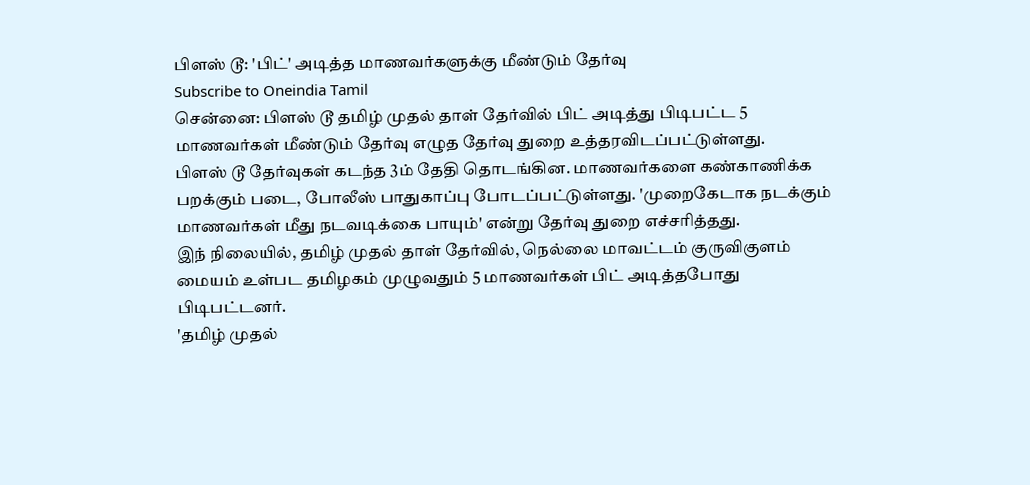பிளஸ் டூ: 'பிட்' அடித்த மாணவர்களுக்கு மீண்டும் தேர்வு
Subscribe to Oneindia Tamil
சென்னை: பிளஸ் டூ தமிழ் முதல் தாள் தேர்வில் பிட் அடித்து பிடிபட்ட 5 மாணவர்கள் மீண்டும் தேர்வு எழுத தேர்வு துறை உத்தரவிடப்பட்டுள்ளது.
பிளஸ் டூ தேர்வுகள் கடந்த 3ம் தேதி தொடங்கின. மாணவர்களை கண்காணிக்க பறக்கும் படை, போலீஸ் பாதுகாப்பு போடப்பட்டுள்ளது. 'முறைகேடாக நடக்கும் மாணவர்கள் மீது நடவடிக்கை பாயும்' என்று தேர்வு துறை எச்சரித்தது.
இந் நிலையில், தமிழ் முதல் தாள் தேர்வில், நெல்லை மாவட்டம் குருவிகுளம் மையம் உள்பட தமிழகம் முழுவதும் 5 மாணவர்கள் பிட் அடித்தபோது பிடிபட்டனர்.
'தமிழ் முதல்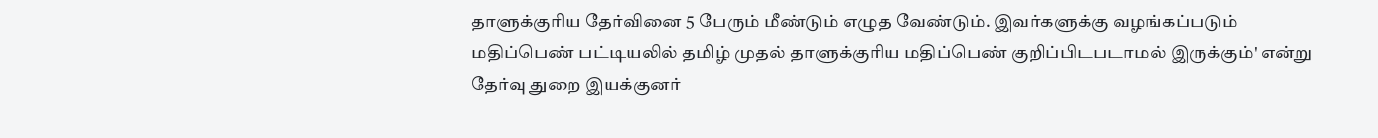தாளுக்குரிய தேர்வினை 5 பேரும் மீண்டும் எழுத வேண்டும். இவர்களுக்கு வழங்கப்படும் மதிப்பெண் பட்டியலில் தமிழ் முதல் தாளுக்குரிய மதிப்பெண் குறிப்பிடபடாமல் இருக்கும்' என்று தேர்வு துறை இயக்குனர்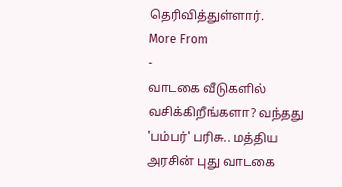தெரிவித்துள்ளார்.
More From
-
வாடகை வீடுகளில் வசிக்கிறீங்களா? வந்தது 'பம்பர்' பரிசு.. மத்திய அரசின் புது வாடகை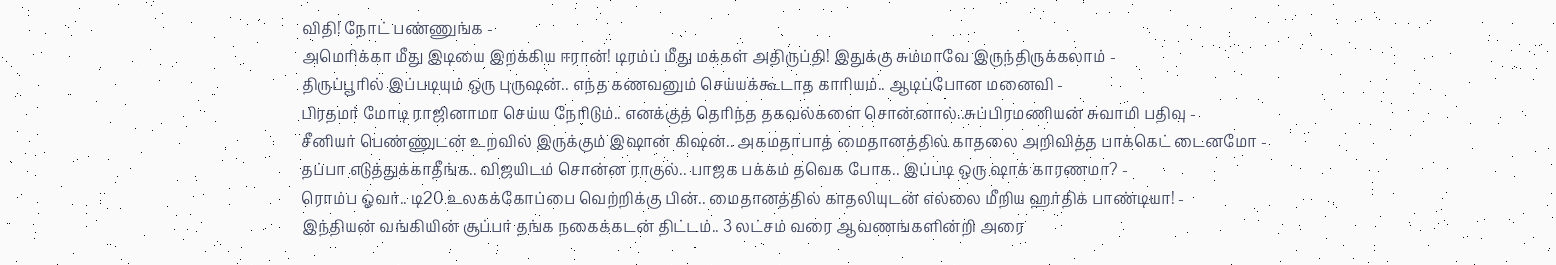விதி! நோட் பண்ணுங்க -
அமெரிக்கா மீது இடியை இறக்கிய ஈரான்! டிரம்ப் மீது மக்கள் அதிருப்தி! இதுக்கு சும்மாவே இருந்திருக்கலாம் -
திருப்பூரில் இப்படியும் ஒரு புருஷன்.. எந்த கணவனும் செய்யக்கூடாத காரியம்.. ஆடிப்போன மனைவி -
பிரதமர் மோடி ராஜினாமா செய்ய நேரிடும்.. எனக்குத் தெரிந்த தகவல்களை சொன்னால்..சுப்பிரமணியன் சுவாமி பதிவு -
சீனியர் பெண்ணுடன் உறவில் இருக்கும் இஷான் கிஷன்.. அகமதாபாத் மைதானத்தில் காதலை அறிவித்த பாக்கெட் டைனமோ -
தப்பா எடுத்துக்காதீங்க.. விஜயிடம் சொன்ன ராகுல்.. பாஜக பக்கம் தவெக போக.. இப்படி ஒரு ஷாக் காரணமா? -
ரொம்ப ஓவர்.. டி20 உலகக்கோப்பை வெற்றிக்கு பின்.. மைதானத்தில் காதலியுடன் எல்லை மீறிய ஹர்திக் பாண்டியா! -
இந்தியன் வங்கியின் சூப்பர் தங்க நகைக்கடன் திட்டம்.. 3 லட்சம் வரை ஆவணங்களின்றி அரை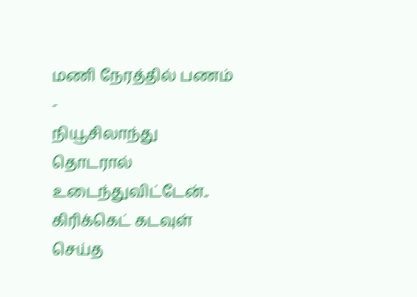மணி நேரத்தில் பணம் -
நியூசிலாந்து தொடரால் உடைந்துவிட்டேன்.. கிரிக்கெட் கடவுள் செய்த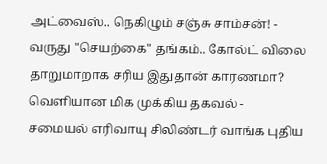அட்வைஸ்.. நெகிழும் சஞ்சு சாம்சன்! -
வருது "செயற்கை" தங்கம்.. கோல்ட் விலை தாறுமாறாக சரிய இதுதான் காரணமா? வெளியான மிக முக்கிய தகவல் -
சமையல் எரிவாயு சிலிண்டர் வாங்க புதிய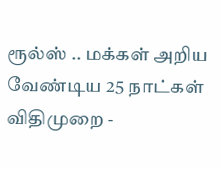ரூல்ஸ் .. மக்கள் அறிய வேண்டிய 25 நாட்கள் விதிமுறை -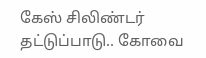கேஸ் சிலிண்டர் தட்டுப்பாடு.. கோவை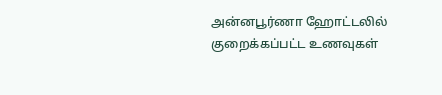அன்னபூர்ணா ஹோட்டலில் குறைக்கப்பட்ட உணவுகள்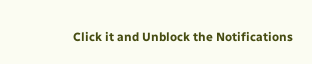Click it and Unblock the Notifications